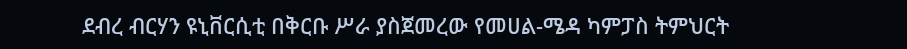ደብረ ብርሃን ዩኒቨርሲቲ በቅርቡ ሥራ ያስጀመረው የመሀል-ሜዳ ካምፓስ ትምህርት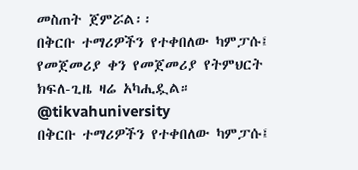መስጠት ጀምሯል፡፡
በቅርቡ ተማሪዎችን የተቀበለው ካምፓሱ፤ የመጀመሪያ ቀን የመጀመሪያ የትምህርት ክፍለ-ጊዜ ዛሬ አካሒዷል።
@tikvahuniversity
በቅርቡ ተማሪዎችን የተቀበለው ካምፓሱ፤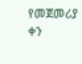የመጀመሪያ ቀን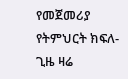የመጀመሪያ የትምህርት ክፍለ-ጊዜ ዛሬ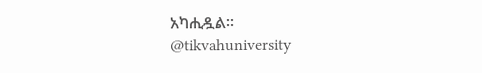አካሒዷል።
@tikvahuniversity